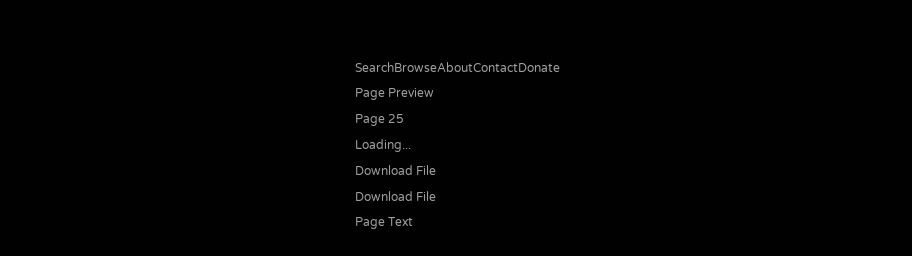SearchBrowseAboutContactDonate
Page Preview
Page 25
Loading...
Download File
Download File
Page Text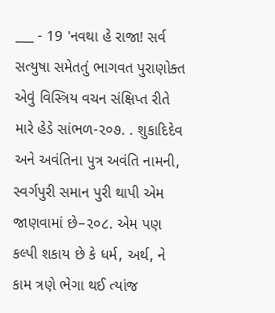___ - 19 'નવથા હે રાજા! સર્વ સત્યુષા સમેતતું ભાગવત પુરાણોક્ત એવું વિસ્ત્રિય વચન સંક્ષિપ્ત રીતે મારે હેડે સાંભળ-૨૦૭. . શુકાદિદેવ અને અવંતિના પુત્ર અવંતિ નામની, સ્વર્ગપુરી સમાન પુરી થાપી એમ જાણવામાં છે–૨૦૮. એમ પણ કલ્પી શકાય છે કે ધર્મ, અર્થ, ને કામ ત્રણે ભેગા થઈ ત્યાંજ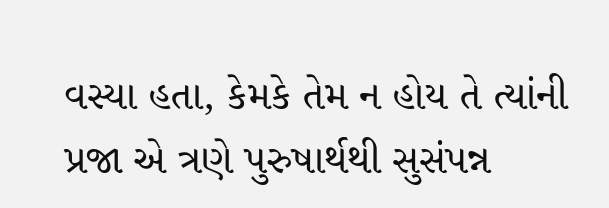વસ્યા હતા, કેમકે તેમ ન હોય તે ત્યાંની પ્રજા એ ત્રણે પુરુષાર્થથી સુસંપન્ન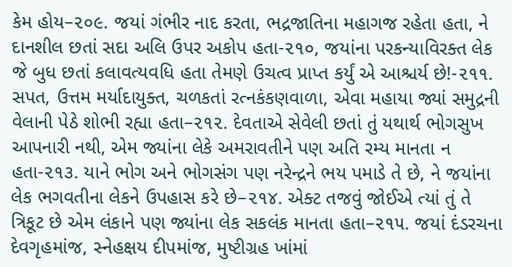કેમ હોય–૨૦૯. જયાં ગંભીર નાદ કરતા, ભદ્રજાતિના મહાગજ રહેતા હતા, ને દાનશીલ છતાં સદા અલિ ઉપર અકોપ હતા-૨૧૦, જયાંના પરકન્યાવિરક્ત લેક જે બુધ છતાં કલાવત્યવધિ હતા તેમણે ઉચત્વ પ્રાપ્ત કર્યું એ આશ્ચર્ય છે!-૨૧૧. સપત, ઉત્તમ મર્યાદાયુક્ત, ચળકતાં રત્નકંકણવાળા, એવા મહાયા જ્યાં સમુદ્રની વેલાની પેઠે શોભી રહ્યા હતા–૨૧૨. દેવતાએ સેવેલી છતાં તું યથાર્થ ભોગસુખ આપનારી નથી, એમ જ્યાંના લેકે અમરાવતીને પણ અતિ રમ્ય માનતા ન હતા-૨૧૩. યાને ભોગ અને ભોગસંગ પણ નરેન્દ્રને ભય પમાડે તે છે, ને જયાંના લેક ભગવતીના લેકને ઉપહાસ કરે છે–૨૧૪. એક્ટ તજવું જોઈએ ત્યાં તું તે ત્રિકૂટ છે એમ લંકાને પણ જ્યાંના લેક સકલંક માનતા હતા–૨૧૫. જયાં દંડરચના દેવગૃહમાંજ, સ્નેહક્ષય દીપમાંજ, મુષ્ટીગ્રહ ખાંમાં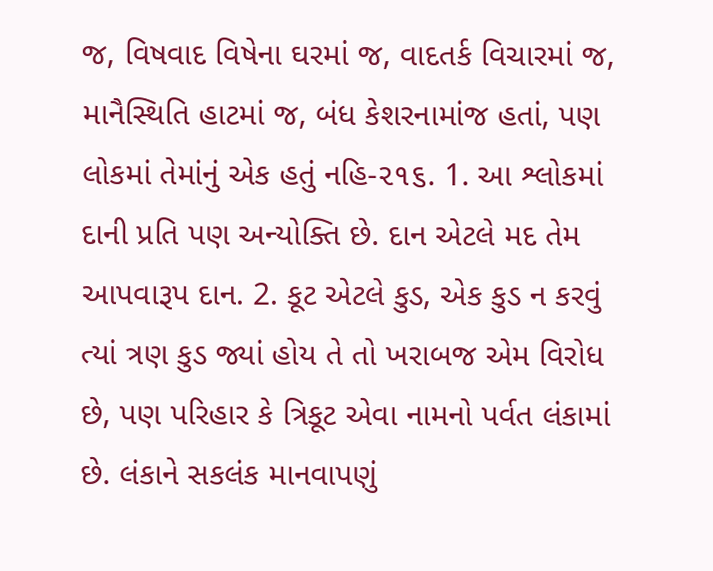જ, વિષવાદ વિષેના ઘરમાં જ, વાદતર્ક વિચારમાં જ, માનૈસ્થિતિ હાટમાં જ, બંધ કેશરનામાંજ હતાં, પણ લોકમાં તેમાંનું એક હતું નહિ-૨૧૬. 1. આ શ્લોકમાં દાની પ્રતિ પણ અન્યોક્તિ છે. દાન એટલે મદ તેમ આપવારૂપ દાન. 2. કૂટ એટલે કુડ, એક કુડ ન કરવું ત્યાં ત્રણ કુડ જ્યાં હોય તે તો ખરાબજ એમ વિરોધ છે, પણ પરિહાર કે ત્રિકૂટ એવા નામનો પર્વત લંકામાં છે. લંકાને સકલંક માનવાપણું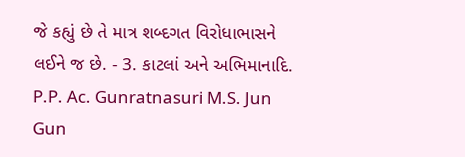જે કહ્યું છે તે માત્ર શબ્દગત વિરોધાભાસને લઈને જ છે. - 3. કાટલાં અને અભિમાનાદિ. P.P. Ac. Gunratnasuri M.S. Jun Gun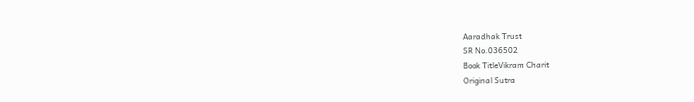Aaradhak Trust
SR No.036502
Book TitleVikram Charit
Original Sutra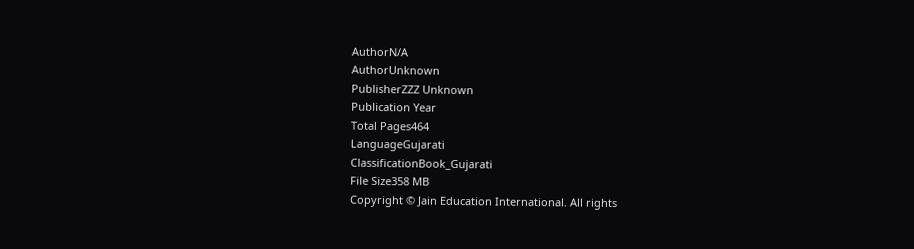AuthorN/A
AuthorUnknown
PublisherZZZ Unknown
Publication Year
Total Pages464
LanguageGujarati
ClassificationBook_Gujarati
File Size358 MB
Copyright © Jain Education International. All rights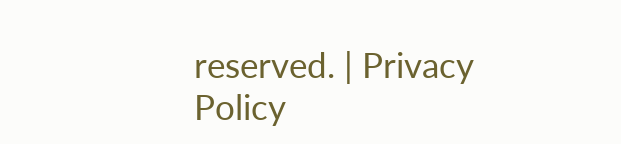reserved. | Privacy Policy